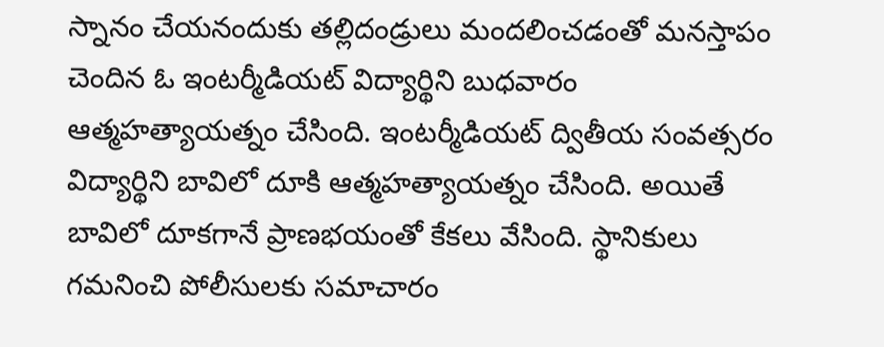స్నానం చేయనందుకు తల్లిదండ్రులు మందలించడంతో మనస్తాపం చెందిన ఓ ఇంటర్మీడియట్ విద్యార్థిని బుధవారం ఆత్మహత్యాయత్నం చేసింది. ఇంటర్మీడియట్ ద్వితీయ సంవత్సరం విద్యార్థిని బావిలో దూకి ఆత్మహత్యాయత్నం చేసింది. అయితే బావిలో దూకగానే ప్రాణభయంతో కేకలు వేసింది. స్థానికులు గమనించి పోలీసులకు సమాచారం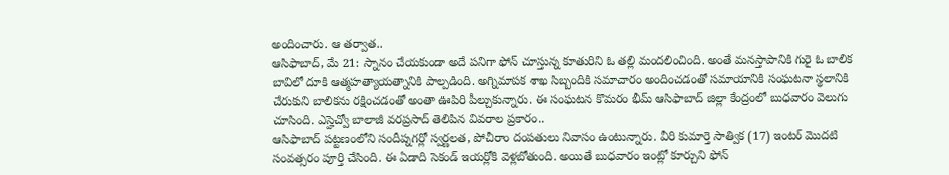అందించారు. ఆ తర్వాత..
ఆసిఫాబాద్, మే 21: స్నానం చేయకుండా అదే పనిగా ఫోన్ చూస్తున్న కూతురిని ఓ తల్లి మందలించింది. అంతే మనస్తాపానికి గురై ఓ బాలిక బావిలో దూకి ఆత్మహత్యాయత్నానికి పాల్పడింది. అగ్నిమాపక శాఖ సిబ్బందికి సమాచారం అందించడంతో సమాయానికి సంఘటనా స్థలానికి చేరుకుని బాలికను రక్షించడంతో అంతా ఊపిరి పీల్చుకున్నారు. ఈ సంఘటన కొమరం భీమ్ ఆసిఫాబాద్ జిల్లా కేంద్రంలో బుధవారం వెలుగు చూసింది. ఎస్హెచ్వో బాలాజీ వరప్రసాద్ తెలిపిన వివరాల ప్రకారం..
ఆసిఫాబాద్ పట్టణంలోని సందీప్నగర్లో స్వర్ణలత, పోచీరాం దంపతులు నివాసం ఉంటున్నారు. వీరి కుమార్తె సాత్విక (17) ఇంటర్ మొదటి సంవత్సరం పూర్తి చేసింది. ఈ ఏడాది సెకండ్ ఇయర్లోకి వెళ్లబోతుంది. అయితే బుధవారం ఇంట్లో కూర్చుని ఫోన్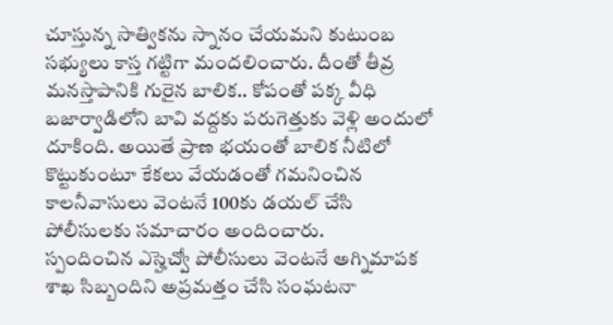చూస్తున్న సాత్వికను స్నానం చేయమని కుటుంబ సభ్యులు కాస్త గట్టిగా మందలించారు. దీంతో తీవ్ర మనస్తాపానికి గురైన బాలిక.. కోపంతో పక్క వీధి బజార్వాడిలోని బావి వద్దకు పరుగెత్తుకు వెళ్లి అందులో దూకింది. అయితే ప్రాణ భయంతో బాలిక నీటిలో కొట్టుకుంటూ కేకలు వేయడంతో గమనించిన కాలనీవాసులు వెంటనే 100కు డయల్ చేసి పోలీసులకు సమాచారం అందించారు.
స్పందించిన ఎస్హెచ్వో పోలీసులు వెంటనే అగ్నిమాపక శాఖ సిబ్బందిని అప్రమత్తం చేసి సంఘటనా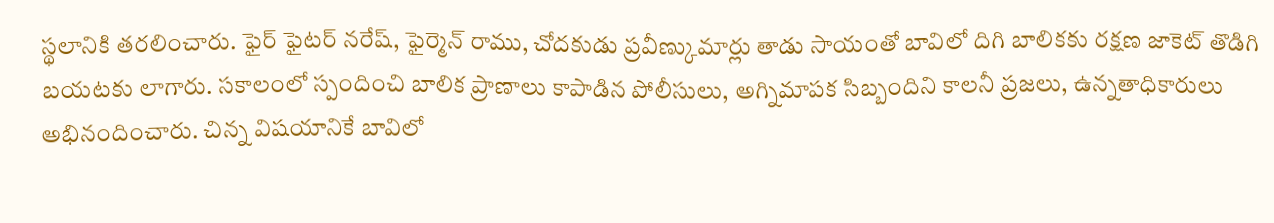స్థలానికి తరలించారు. ఫైర్ ఫైటర్ నరేష్, ఫైర్మెన్ రాము, చోదకుడు ప్రవీణ్కుమార్లు తాడు సాయంతో బావిలో దిగి బాలికకు రక్షణ జాకెట్ తొడిగి బయటకు లాగారు. సకాలంలో స్పందించి బాలిక ప్రాణాలు కాపాడిన పోలీసులు, అగ్నిమాపక సిబ్బందిని కాలనీ ప్రజలు, ఉన్నతాధికారులు అభినందించారు. చిన్న విషయానికే బావిలో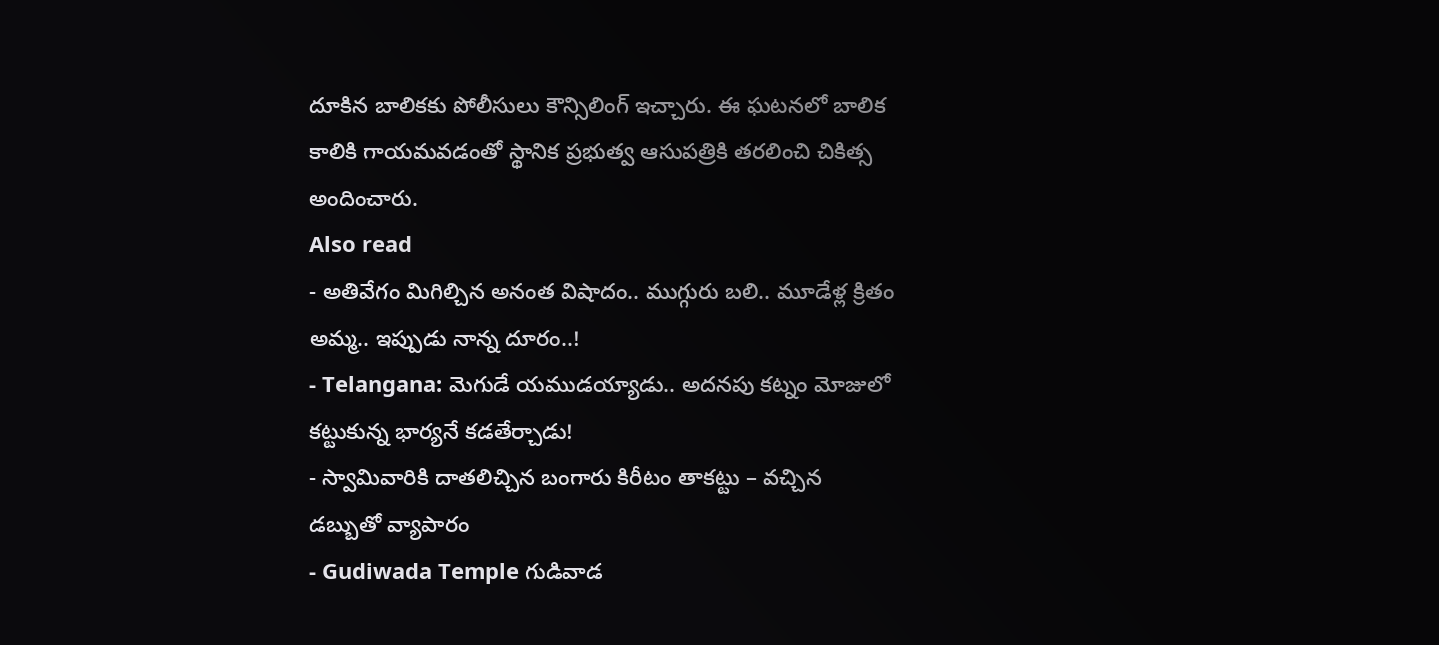దూకిన బాలికకు పోలీసులు కౌన్సిలింగ్ ఇచ్చారు. ఈ ఘటనలో బాలిక కాలికి గాయమవడంతో స్థానిక ప్రభుత్వ ఆసుపత్రికి తరలించి చికిత్స అందించారు.
Also read
- అతివేగం మిగిల్చిన అనంత విషాదం.. ముగ్గురు బలి.. మూడేళ్ల క్రితం అమ్మ.. ఇప్పుడు నాన్న దూరం..!
- Telangana: మెగుడే యముడయ్యాడు.. అదనపు కట్నం మోజులో కట్టుకున్న భార్యనే కడతేర్చాడు!
- స్వామివారికి దాతలిచ్చిన బంగారు కిరీటం తాకట్టు – వచ్చిన డబ్బుతో వ్యాపారం
- Gudiwada Temple గుడివాడ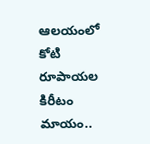ఆలయంలో కోటి రూపాయల కిరీటం మాయం..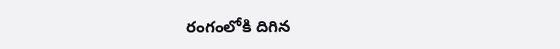రంగంలోకి దిగిన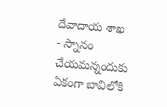దేవాదాయ శాఖ
- స్నానం చేయమన్నందుకు ఏకంగా బావిలోకి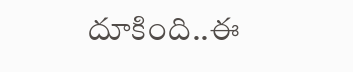దూకింది..ఈ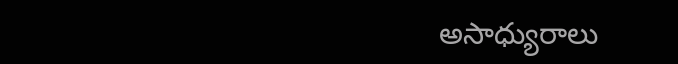అసాధ్యురాలు